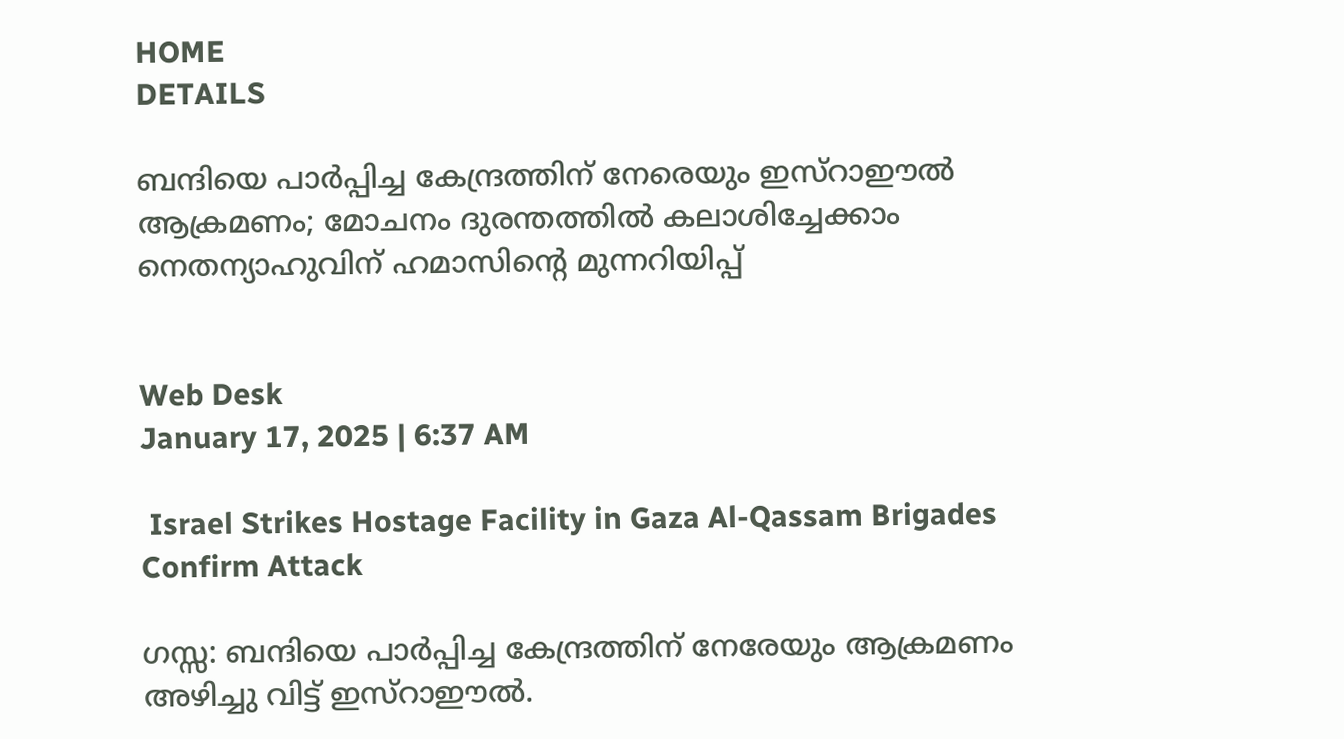HOME
DETAILS

ബന്ദിയെ പാർപ്പിച്ച കേന്ദ്രത്തിന് നേരെയും ഇസ്‌റാഈൽ ആക്രമണം; മോചനം ദുരന്തത്തിൽ കലാശിച്ചേക്കാം നെതന്യാഹുവിന് ഹമാസിന്റെ മുന്നറിയിപ്പ്


Web Desk
January 17, 2025 | 6:37 AM

 Israel Strikes Hostage Facility in Gaza Al-Qassam Brigades Confirm Attack

ഗസ്സ: ബന്ദിയെ പാർപ്പിച്ച കേന്ദ്രത്തിന് നേരേയും ആക്രമണം അഴിച്ചു വിട്ട് ഇസ്റാഈൽ.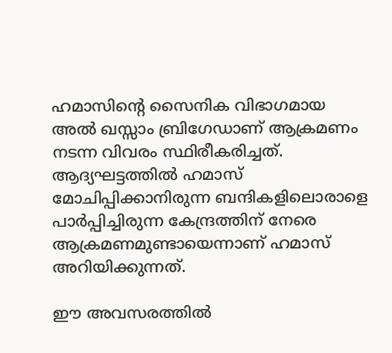ഹമാസിന്റെ സൈനിക വിഭാഗമായ അൽ ഖസ്സാം ബ്രിഗേഡാണ് ആക്രമണം നടന്ന വിവരം സ്ഥിരീകരിച്ചത്. ആദ്യഘട്ടത്തിൽ ഹമാസ് മോചിപ്പിക്കാനിരുന്ന ബന്ദികളിലൊരാളെ പാർപ്പിച്ചിരുന്ന കേന്ദ്രത്തിന് നേരെ ആക്രമണമുണ്ടായെന്നാണ് ഹമാസ് അറിയിക്കുന്നത്.

ഈ അവസരത്തിൽ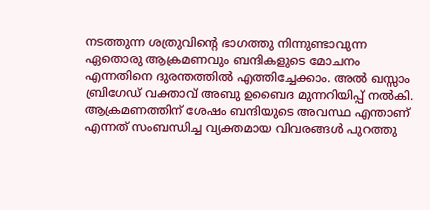നടത്തുന്ന ശത്രുവിന്റെ ഭാഗത്തു നിന്നുണ്ടാവുന്ന ഏതൊരു ആക്രമണവും ബന്ദികളുടെ മോചനം എന്നതിനെ ദുരന്തത്തിൽ എത്തിച്ചേക്കാം. അൽ ഖസ്സാം ബ്രിഗേഡ് വക്താവ് അബു ഉബൈദ മുന്നറിയിപ്പ് നൽകി. ആക്രമണത്തിന് ശേഷം ബന്ദിയുടെ അവസ്ഥ എന്താണ് എന്നത് സംബന്ധിച്ച വ്യക്തമായ വിവരങ്ങൾ പുറത്തു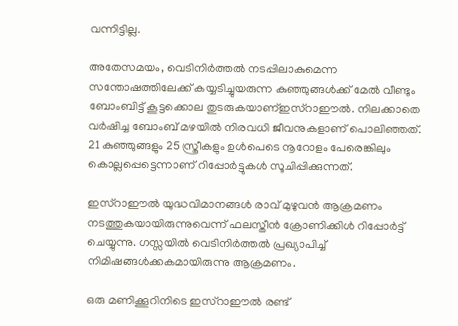വന്നിട്ടില്ല.

അതേസമയം, വെടിനിർത്തൽ നടപ്പിലാകുമെന്ന സന്തോഷത്തിലേക്ക് കയ്യടിച്ചുയരുന്ന കുഞ്ഞുങ്ങൾക്ക് മേൽ വീണ്ടും ബോംബിട്ട് കൂട്ടക്കൊല തുടരുകയാണ്ഇസ്‌റാഈൽ. നിലക്കാതെ വർഷിച്ച ബോംബ് മഴയിൽ നിരവധി ജീവനുകളാണ് പൊലിഞ്ഞത്. 21 കുഞ്ഞുങ്ങളും 25 സ്ത്രീകളും ഉൾപെടെ നൂറോളം പേരെങ്കിലും കൊല്ലപ്പെട്ടെന്നാണ് റിപ്പോർട്ടുകൾ സൂചിപ്പിക്കുന്നത്.

ഇസ്‌റാഈൽ യുദ്ധവിമാനങ്ങൾ രാവ് മുഴുവൻ ആക്രമണം നടത്തുകയായിരുന്നുവെന്ന് ഫലസ്തീൻ ക്രോണിക്കിൾ റിപ്പോർട്ട് ചെയ്യുന്നു. ഗസ്സയിൽ വെടിനിർത്തൽ പ്രഖ്യാപിച്ച് നിമിഷങ്ങൾക്കകമായിരുന്നു ആക്രമണം.

ഒരു മണിക്കൂറിനിടെ ഇസ്‌റാഈൽ രണ്ട്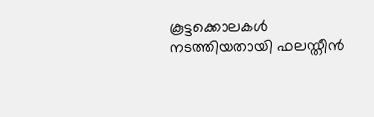കൂട്ടക്കൊലകൾ നടത്തിയതായി ഫലസ്തീൻ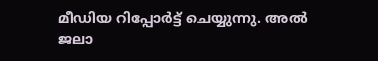മീഡിയ റിപ്പോർട്ട് ചെയ്യുന്നു. അൽ ജലാ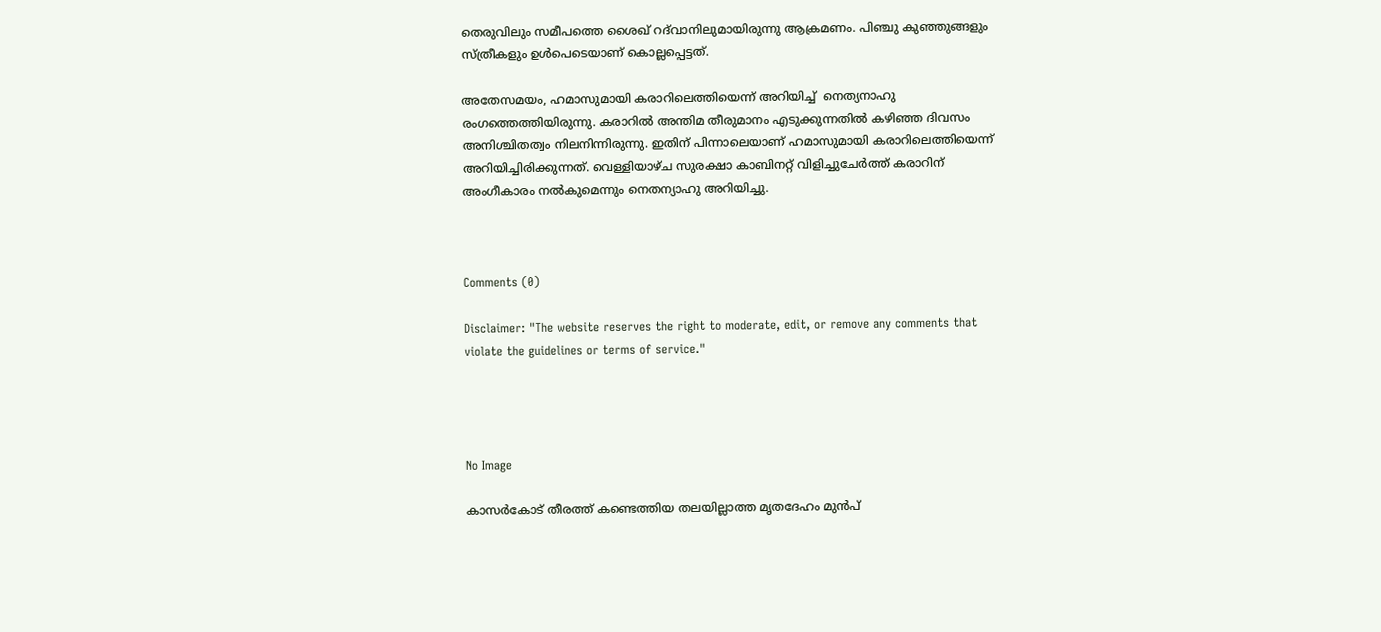തെരുവിലും സമീപത്തെ ശൈഖ് റദ്‌വാനിലുമായിരുന്നു ആക്രമണം. പിഞ്ചു കുഞ്ഞുങ്ങളും സ്ത്രീകളും ഉൾപെടെയാണ് കൊല്ലപ്പെട്ടത്.

അതേസമയം, ഹമാസുമായി കരാറിലെത്തിയെന്ന് അറിയിച്ച്  നെത്യനാഹു രംഗത്തെത്തിയിരുന്നു. കരാറിൽ അന്തിമ തീരുമാനം എടുക്കുന്നതിൽ കഴിഞ്ഞ ദിവസം അനിശ്ചിതത്വം നിലനിന്നിരുന്നു. ഇതിന് പിന്നാലെയാണ് ഹമാസുമായി കരാറിലെത്തിയെന്ന്  അറിയിച്ചിരിക്കുന്നത്. വെള്ളിയാഴ്ച സുരക്ഷാ കാബിനറ്റ് വിളിച്ചുചേർത്ത് കരാറിന് അംഗീകാരം നൽകുമെന്നും നെതന്യാഹു അറിയിച്ചു.



Comments (0)

Disclaimer: "The website reserves the right to moderate, edit, or remove any comments that violate the guidelines or terms of service."




No Image

കാസര്‍കോട് തീരത്ത് കണ്ടെത്തിയ തലയില്ലാത്ത മൃതദേഹം മുന്‍പ്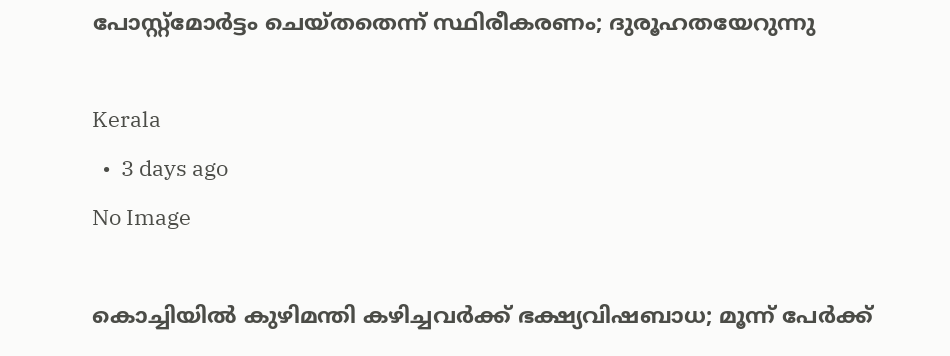പോസ്റ്റ്‌മോര്‍ട്ടം ചെയ്തതെന്ന് സ്ഥിരീകരണം; ദുരൂഹതയേറുന്നു

Kerala
  •  3 days ago
No Image

കൊച്ചിയില്‍ കുഴിമന്തി കഴിച്ചവര്‍ക്ക് ഭക്ഷ്യവിഷബാധ; മൂന്ന് പേര്‍ക്ക്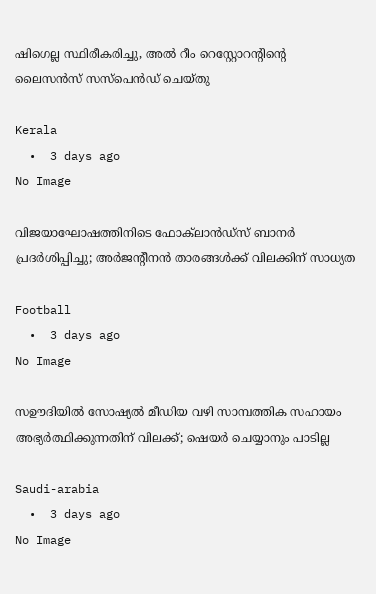ഷിഗെല്ല സ്ഥിരീകരിച്ചു, അല്‍ റീം റെസ്റ്റോറന്റിന്റെ ലൈസന്‍സ് സസ്‌പെന്‍ഡ് ചെയ്തു

Kerala
  •  3 days ago
No Image

വിജയാഘോഷത്തിനിടെ ഫോക്‌ലാൻഡ്സ് ബാനർ പ്രദർശിപ്പിച്ചു; അർജന്റീനൻ താരങ്ങൾക്ക് വിലക്കിന് സാധ്യത

Football
  •  3 days ago
No Image

സഊദിയില്‍ സോഷ്യല്‍ മീഡിയ വഴി സാമ്പത്തിക സഹായം അഭ്യര്‍ത്ഥിക്കുന്നതിന് വിലക്ക്; ഷെയര്‍ ചെയ്യാനും പാടില്ല

Saudi-arabia
  •  3 days ago
No Image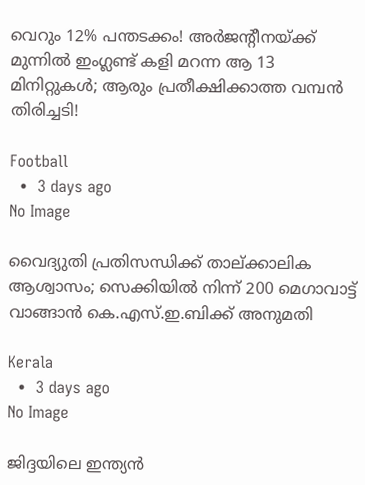വെറും 12% പന്തടക്കം! അർജന്റീനയ്ക്ക് മുന്നിൽ ഇംഗ്ലണ്ട് കളി മറന്ന ആ 13 മിനിറ്റുകൾ; ആരും പ്രതീക്ഷിക്കാത്ത വമ്പൻ തിരിച്ചടി!

Football
  •  3 days ago
No Image

വൈദ്യുതി പ്രതിസന്ധിക്ക് താല്ക്കാലിക ആശ്വാസം; സെക്കിയില്‍ നിന്ന് 200 മെഗാവാട്ട് വാങ്ങാന്‍ കെ.എസ്.ഇ.ബിക്ക് അനുമതി

Kerala
  •  3 days ago
No Image

ജിദ്ദയിലെ ഇന്ത്യന്‍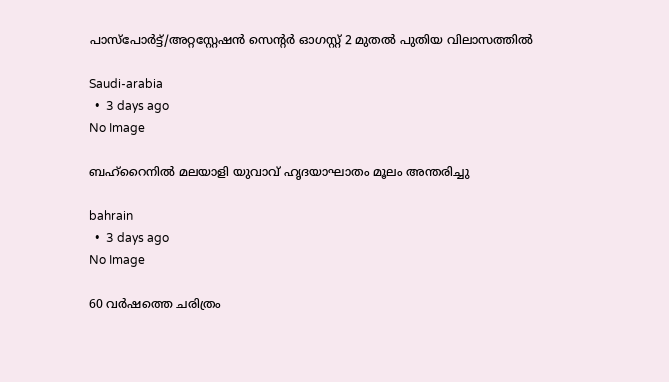പാസ്‌പോര്‍ട്ട്/അറ്റസ്റ്റേഷന്‍ സെന്റര്‍ ഓഗസ്റ്റ് 2 മുതല്‍ പുതിയ വിലാസത്തില്‍

Saudi-arabia
  •  3 days ago
No Image

ബഹ്‌റൈനില്‍ മലയാളി യുവാവ് ഹൃദയാഘാതം മൂലം അന്തരിച്ചു

bahrain
  •  3 days ago
No Image

60 വർഷത്തെ ചരിത്രം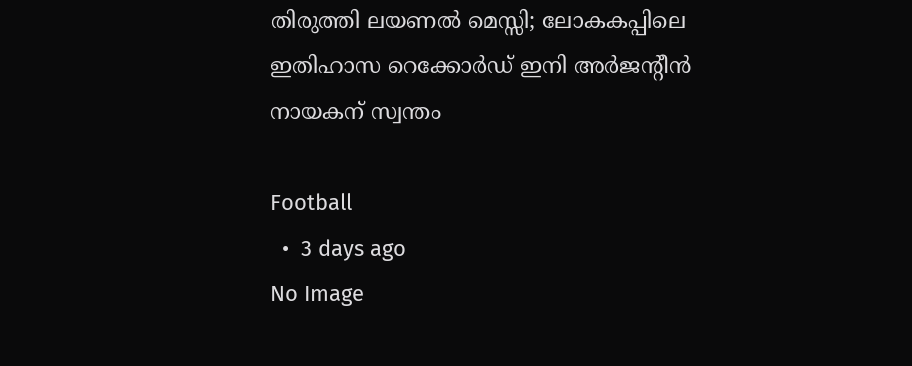തിരുത്തി ലയണൽ മെസ്സി; ലോകകപ്പിലെ ഇതിഹാസ റെക്കോർഡ് ഇനി അർജന്റീൻ നായകന് സ്വന്തം

Football
  •  3 days ago
No Image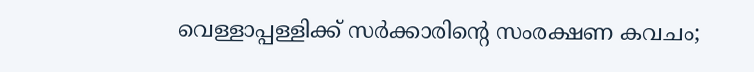വെള്ളാപ്പള്ളിക്ക് സര്‍ക്കാരിന്റെ സംരക്ഷണ കവചം;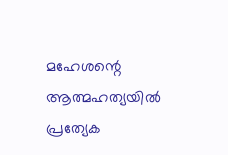മഹേശന്റെ ആത്മഹത്യയില്‍ പ്രത്യേക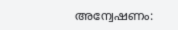അന്വേഷണം: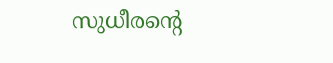സുധീരന്റെ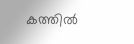കത്തില്‍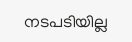നടപടിയില്ല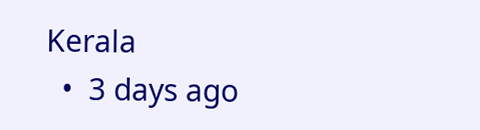Kerala
  •  3 days ago